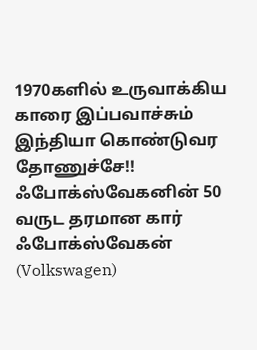1970களில் உருவாக்கிய காரை இப்பவாச்சும் இந்தியா கொண்டுவர தோணுச்சே!! ஃபோக்ஸ்வேகனின் 50 வருட தரமான கார்
ஃபோக்ஸ்வேகன் (Volkswagen)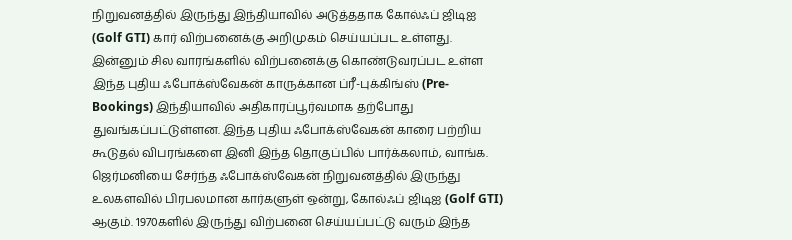நிறுவனத்தில் இருந்து இந்தியாவில் அடுத்ததாக கோல்ஃப் ஜிடிஐ (Golf GTI) கார் விற்பனைக்கு அறிமுகம் செய்யப்பட உள்ளது. இன்னும் சில வாரங்களில் விற்பனைக்கு கொண்டுவரப்பட உள்ள இந்த புதிய ஃபோக்ஸ்வேகன் காருக்கான ப்ரீ-புக்கிங்ஸ் (Pre-Bookings) இந்தியாவில் அதிகாரப்பூர்வமாக தற்போது துவங்கப்பட்டுள்ளன. இந்த புதிய ஃபோக்ஸ்வேகன் காரை பற்றிய கூடுதல் விபரங்களை இனி இந்த தொகுப்பில் பார்க்கலாம், வாங்க.
ஜெர்மனியை சேர்ந்த ஃபோக்ஸ்வேகன் நிறுவனத்தில் இருந்து உலகளவில் பிரபலமான கார்களுள் ஒன்று, கோல்ஃப் ஜிடிஐ (Golf GTI) ஆகும். 1970களில் இருந்து விற்பனை செய்யப்பட்டு வரும் இந்த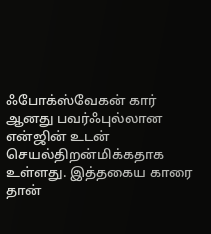ஃபோக்ஸ்வேகன் கார் ஆனது பவர்ஃபுல்லான என்ஜின் உடன் செயல்திறன்மிக்கதாக உள்ளது. இத்தகைய காரை தான்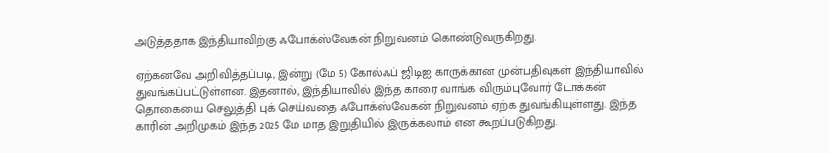அடுத்ததாக இந்தியாவிற்கு ஃபோக்ஸ்வேகன் நிறுவனம் கொண்டுவருகிறது.

ஏற்கனவே அறிவித்தப்படி, இன்று (மே 5) கோல்ஃப் ஜிடிஐ காருக்கான முன்பதிவுகள் இந்தியாவில் துவங்கப்பட்டுள்ளன. இதனால், இந்தியாவில் இந்த காரை வாங்க விரும்புவோர் டோக்கன் தொகையை செலுத்தி புக் செய்வதை ஃபோக்ஸ்வேகன் நிறுவனம் ஏற்க துவங்கியுள்ளது. இந்த காரின் அறிமுகம் இந்த 2025 மே மாத இறுதியில் இருக்கலாம் என கூறப்படுகிறது.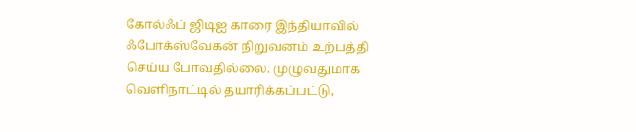கோல்ஃப் ஜிடிஐ காரை இந்தியாவில் ஃபோக்ஸ்வேகன் நிறுவனம் உற்பத்தி செய்ய போவதில்லை. முழுவதுமாக வெளிநாட்டில் தயாரிக்கப்பட்டு,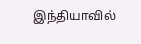இந்தியாவில்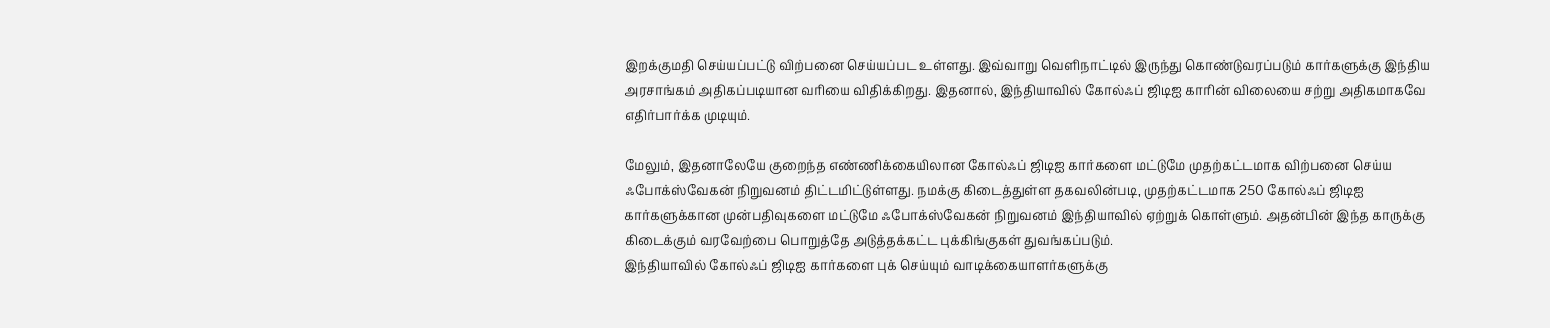இறக்குமதி செய்யப்பட்டு விற்பனை செய்யப்பட உள்ளது. இவ்வாறு வெளிநாட்டில் இருந்து கொண்டுவரப்படும் கார்களுக்கு இந்திய அரசாங்கம் அதிகப்படியான வரியை விதிக்கிறது. இதனால், இந்தியாவில் கோல்ஃப் ஜிடிஐ காரின் விலையை சற்று அதிகமாகவே எதிர்பார்க்க முடியும்.

மேலும், இதனாலேயே குறைந்த எண்ணிக்கையிலான கோல்ஃப் ஜிடிஐ கார்களை மட்டுமே முதற்கட்டமாக விற்பனை செய்ய ஃபோக்ஸ்வேகன் நிறுவனம் திட்டமிட்டுள்ளது. நமக்கு கிடைத்துள்ள தகவலின்படி, முதற்கட்டமாக 250 கோல்ஃப் ஜிடிஐ கார்களுக்கான முன்பதிவுகளை மட்டுமே ஃபோக்ஸ்வேகன் நிறுவனம் இந்தியாவில் ஏற்றுக் கொள்ளும். அதன்பின் இந்த காருக்கு கிடைக்கும் வரவேற்பை பொறுத்தே அடுத்தக்கட்ட புக்கிங்குகள் துவங்கப்படும்.
இந்தியாவில் கோல்ஃப் ஜிடிஐ கார்களை புக் செய்யும் வாடிக்கையாளர்களுக்கு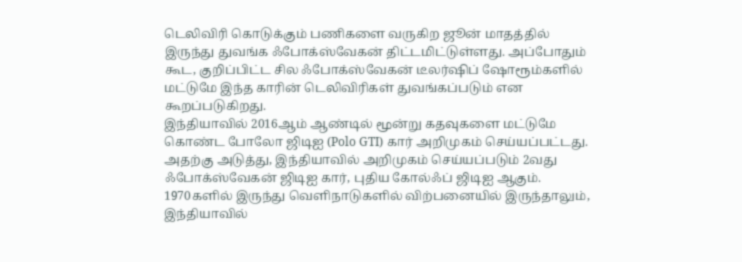டெலிவிரி கொடுக்கும் பணிகளை வருகிற ஜூன் மாதத்தில் இருந்து துவங்க ஃபோக்ஸ்வேகன் திட்டமிட்டுள்ளது. அப்போதும் கூட, குறிப்பிட்ட சில ஃபோக்ஸ்வேகன் டீலர்ஷிப் ஷோரூம்களில் மட்டுமே இந்த காரின் டெலிவிரிகள் துவங்கப்படும் என கூறப்படுகிறது.
இந்தியாவில் 2016ஆம் ஆண்டில் மூன்று கதவுகளை மட்டுமே கொண்ட போலோ ஜிடிஐ (Polo GTI) கார் அறிமுகம் செய்யப்பட்டது. அதற்கு அடுத்து, இந்தியாவில் அறிமுகம் செய்யப்படும் 2வது ஃபோக்ஸ்வேகன் ஜிடிஐ கார், புதிய கோல்ஃப் ஜிடிஐ ஆகும். 1970களில் இருந்து வெளிநாடுகளில் விற்பனையில் இருந்தாலும், இந்தியாவில்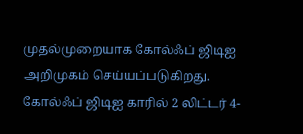முதல்முறையாக கோல்ஃப் ஜிடிஐ அறிமுகம் செய்யப்படுகிறது.
கோல்ஃப் ஜிடிஐ காரில் 2 லிட்டர் 4-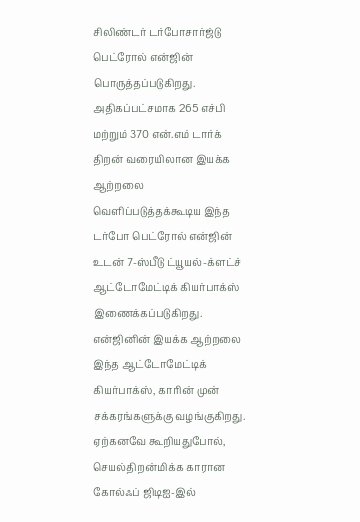சிலிண்டர் டர்போசார்ஜ்டு பெட்ரோல் என்ஜின் பொருத்தப்படுகிறது. அதிகப்பட்சமாக 265 எச்பி மற்றும் 370 என்.எம் டார்க் திறன் வரையிலான இயக்க ஆற்றலை வெளிப்படுத்தக்கூடிய இந்த டர்போ பெட்ரோல் என்ஜின் உடன் 7-ஸ்பீடு ட்யூயல்-க்ளட்ச் ஆட்டோமேட்டிக் கியர்பாக்ஸ் இணைக்கப்படுகிறது. என்ஜினின் இயக்க ஆற்றலை இந்த ஆட்டோமேட்டிக் கியர்பாக்ஸ், காரின் முன் சக்கரங்களுக்கு வழங்குகிறது.
ஏற்கனவே கூறியதுபோல், செயல்திறன்மிக்க காரான கோல்ஃப் ஜிடிஐ-இல்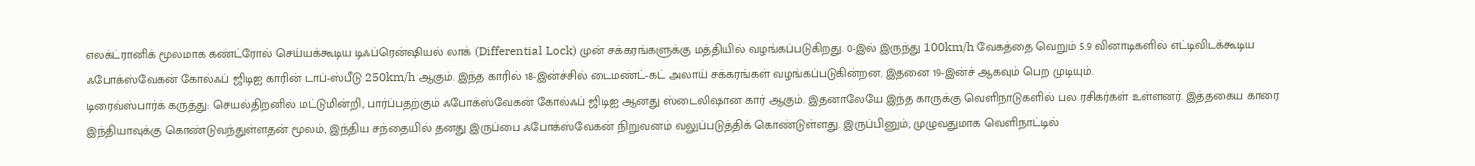எலக்ட்ரானிக் மூலமாக கண்ட்ரோல் செய்யக்கூடிய டிஃப்ரென்ஷியல் லாக் (Differential Lock) முன் சக்கரங்களுக்கு மத்தியில் வழங்கப்படுகிறது. 0-இல் இருந்து 100km/h வேகத்தை வெறும் 5.9 வினாடிகளில் எட்டிவிடக்கூடிய ஃபோக்ஸ்வேகன் கோல்ஃப் ஜிடிஐ காரின் டாப்-ஸ்பீடு 250km/h ஆகும். இந்த காரில் 18-இன்ச்சில் டைமண்ட்-கட் அலாய் சக்கரங்கள் வழங்கப்படுகின்றன. இதனை 19-இன்ச் ஆகவும் பெற முடியும்.
டிரைவ்ஸ்பார்க் கருத்து: செயல்திறனில் மட்டுமின்றி, பார்ப்பதற்கும் ஃபோக்ஸ்வேகன் கோல்ஃப் ஜிடிஐ ஆனது ஸ்டைலிஷான கார் ஆகும். இதனாலேயே இந்த காருக்கு வெளிநாடுகளில் பல ரசிகர்கள் உள்ளனர். இத்தகைய காரை இந்தியாவுக்கு கொண்டுவந்துள்ளதன் மூலம், இந்திய சந்தையில் தனது இருப்பை ஃபோக்ஸ்வேகன் நிறுவனம் வலுப்படுத்திக் கொண்டுள்ளது. இருப்பினும், முழுவதுமாக வெளிநாட்டில்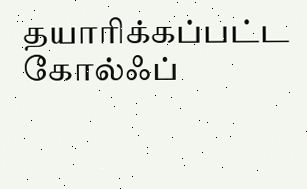தயாரிக்கப்பட்ட கோல்ஃப்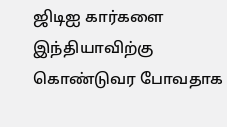ஜிடிஐ கார்களை இந்தியாவிற்கு கொண்டுவர போவதாக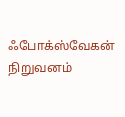ஃபோக்ஸ்வேகன் நிறுவனம்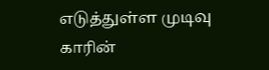எடுத்துள்ள முடிவு காரின்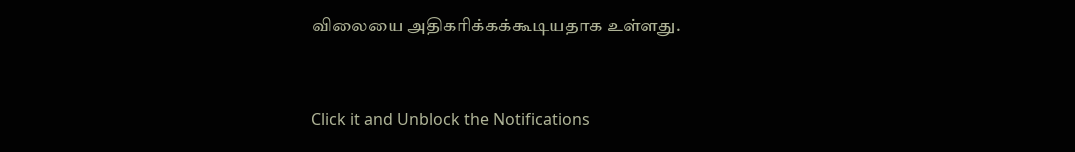விலையை அதிகரிக்கக்கூடியதாக உள்ளது.


Click it and Unblock the Notifications